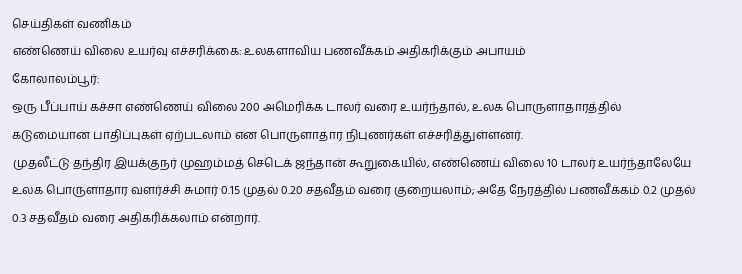செய்திகள் வணிகம்
எண்ணெய் விலை உயர்வு எச்சரிக்கை: உலகளாவிய பணவீக்கம் அதிகரிக்கும் அபாயம்
கோலாலம்பூர்:
ஒரு பீப்பாய் கச்சா எண்ணெய் விலை 200 அமெரிக்க டாலர் வரை உயர்ந்தால், உலக பொருளாதாரத்தில் கடுமையான பாதிப்புகள் ஏற்படலாம் என பொருளாதார நிபுணர்கள் எச்சரித்துள்ளனர்.
முதலீட்டு தந்திர இயக்குநர் முஹம்மத் செடெக் ஜந்தான் கூறுகையில், எண்ணெய் விலை 10 டாலர் உயர்ந்தாலேயே உலக பொருளாதார வளர்ச்சி சுமார் 0.15 முதல் 0.20 சதவீதம் வரை குறையலாம்; அதே நேரத்தில் பணவீக்கம் 0.2 முதல் 0.3 சதவீதம் வரை அதிகரிக்கலாம் என்றார்.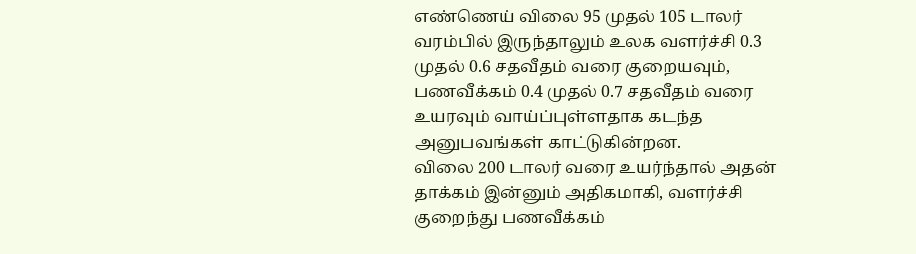எண்ணெய் விலை 95 முதல் 105 டாலர் வரம்பில் இருந்தாலும் உலக வளர்ச்சி 0.3 முதல் 0.6 சதவீதம் வரை குறையவும், பணவீக்கம் 0.4 முதல் 0.7 சதவீதம் வரை உயரவும் வாய்ப்புள்ளதாக கடந்த அனுபவங்கள் காட்டுகின்றன.
விலை 200 டாலர் வரை உயர்ந்தால் அதன் தாக்கம் இன்னும் அதிகமாகி, வளர்ச்சி குறைந்து பணவீக்கம்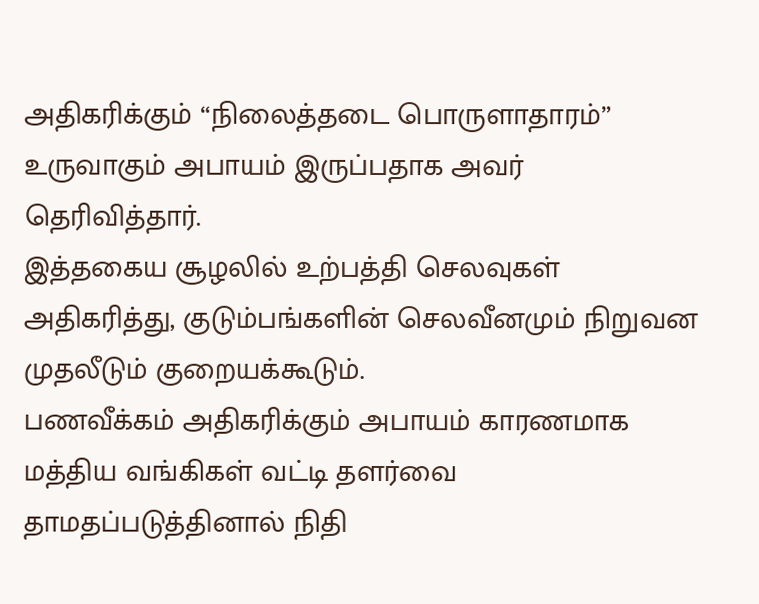அதிகரிக்கும் “நிலைத்தடை பொருளாதாரம்” உருவாகும் அபாயம் இருப்பதாக அவர் தெரிவித்தார்.
இத்தகைய சூழலில் உற்பத்தி செலவுகள் அதிகரித்து, குடும்பங்களின் செலவீனமும் நிறுவன முதலீடும் குறையக்கூடும்.
பணவீக்கம் அதிகரிக்கும் அபாயம் காரணமாக மத்திய வங்கிகள் வட்டி தளர்வை தாமதப்படுத்தினால் நிதி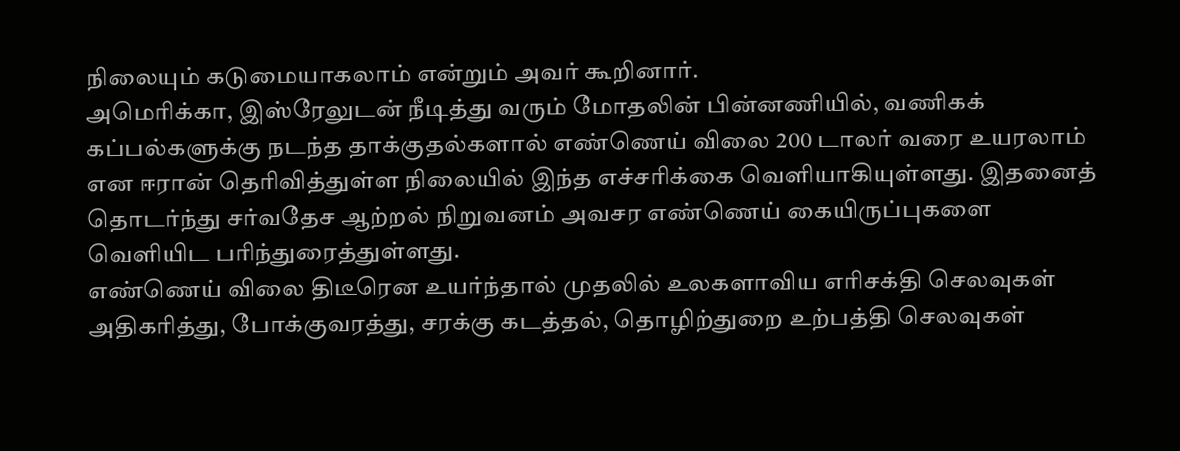நிலையும் கடுமையாகலாம் என்றும் அவர் கூறினார்.
அமெரிக்கா, இஸ்ரேலுடன் நீடித்து வரும் மோதலின் பின்னணியில், வணிகக் கப்பல்களுக்கு நடந்த தாக்குதல்களால் எண்ணெய் விலை 200 டாலர் வரை உயரலாம் என ஈரான் தெரிவித்துள்ள நிலையில் இந்த எச்சரிக்கை வெளியாகியுள்ளது. இதனைத் தொடர்ந்து சர்வதேச ஆற்றல் நிறுவனம் அவசர எண்ணெய் கையிருப்புகளை வெளியிட பரிந்துரைத்துள்ளது.
எண்ணெய் விலை திடீரென உயர்ந்தால் முதலில் உலகளாவிய எரிசக்தி செலவுகள் அதிகரித்து, போக்குவரத்து, சரக்கு கடத்தல், தொழிற்துறை உற்பத்தி செலவுகள்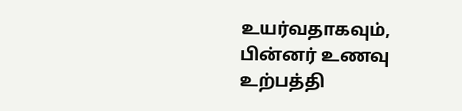உயர்வதாகவும், பின்னர் உணவு உற்பத்தி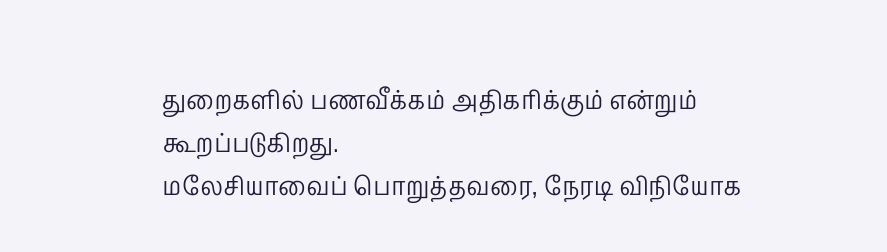துறைகளில் பணவீக்கம் அதிகரிக்கும் என்றும் கூறப்படுகிறது.
மலேசியாவைப் பொறுத்தவரை, நேரடி விநியோக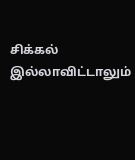சிக்கல் இல்லாவிட்டாலும்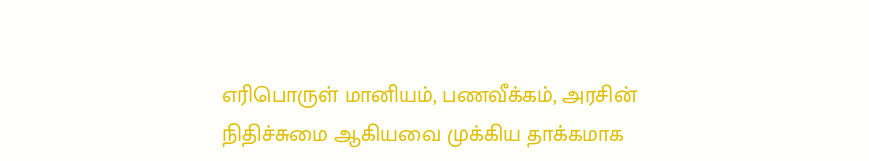எரிபொருள் மானியம், பணவீக்கம், அரசின் நிதிச்சுமை ஆகியவை முக்கிய தாக்கமாக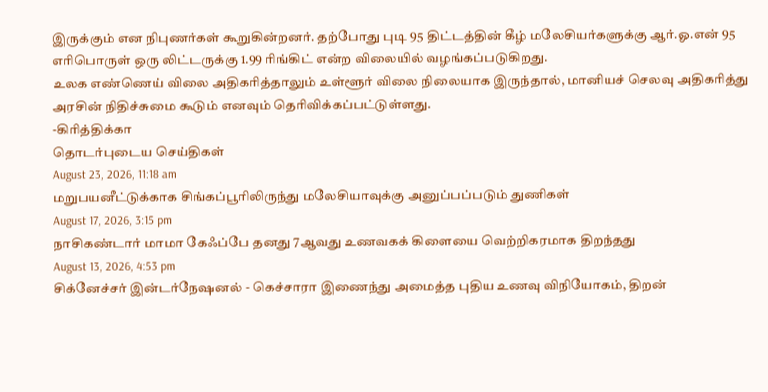இருக்கும் என நிபுணர்கள் கூறுகின்றனர். தற்போது புடி 95 திட்டத்தின் கீழ் மலேசியர்களுக்கு ஆர்.ஓ.என் 95 எரிபொருள் ஒரு லிட்டருக்கு 1.99 ரிங்கிட் என்ற விலையில் வழங்கப்படுகிறது.
உலக எண்ணெய் விலை அதிகரித்தாலும் உள்ளூர் விலை நிலையாக இருந்தால், மானியச் செலவு அதிகரித்து அரசின் நிதிச்சுமை கூடும் எனவும் தெரிவிக்கப்பட்டுள்ளது.
-கிரித்திக்கா
தொடர்புடைய செய்திகள்
August 23, 2026, 11:18 am
மறுபயனீட்டுக்காக சிங்கப்பூரிலிருந்து மலேசியாவுக்கு அனுப்பப்படும் துணிகள்
August 17, 2026, 3:15 pm
நாசிகண்டார் மாமா கேஃப்பே தனது 7ஆவது உணவகக் கிளையை வெற்றிகரமாக திறந்தது
August 13, 2026, 4:53 pm
சிக்னேச்சர் இன்டர்நேஷனல் - கெச்சாரா இணைந்து அமைத்த புதிய உணவு விநியோகம், திறன்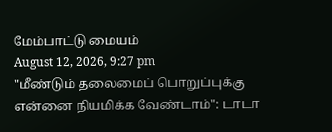மேம்பாட்டு மையம்
August 12, 2026, 9:27 pm
"மீண்டும் தலைமைப் பொறுப்புக்கு என்னை நியமிக்க வேண்டாம்": டாடா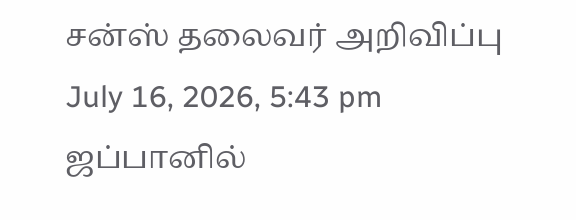சன்ஸ் தலைவர் அறிவிப்பு
July 16, 2026, 5:43 pm
ஜப்பானில்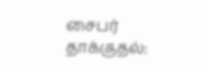சைபர் தாக்குதல்: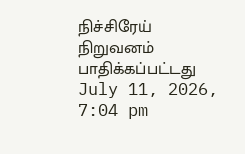நிச்சிரேய் நிறுவனம் பாதிக்கப்பட்டது
July 11, 2026, 7:04 pm